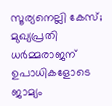സൂര്യനെല്ലി കേസ്; മുഖ്യപ്രതി ധര്‍മ്മരാജന് ഉപാധികളോടെ ജാമ്യം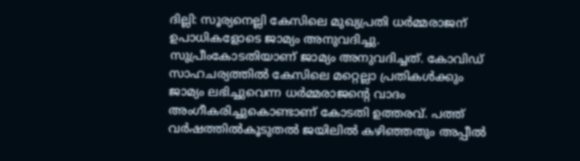ദില്ലി: സൂര്യനെല്ലി കേസിലെ മുഖ്യപ്രതി ധര്‍മ്മരാജന് ഉപാധികളോടെ ജാമ്യം അനുവദിച്ചു. സുപ്രീംകോടതിയാണ് ജാമ്യം അനുവദിച്ചത്. കോവിഡ് സാഹചര്യത്തില്‍ കേസിലെ മറ്റെല്ലാ പ്രതികള്‍ക്കും ജാമ്യം ലഭിച്ചുവെന്ന ധര്‍മ്മരാജന്റെ വാദം അംഗീകരിച്ചുകൊണ്ടാണ് കോടതി ഉത്തരവ്. പത്ത് വര്‍ഷത്തില്‍കൂടുതല്‍ ജയിലില്‍ കഴിഞ്ഞതും അപ്പീല്‍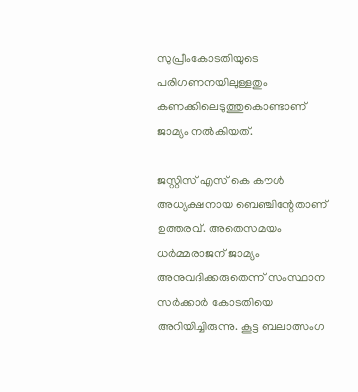സുപ്രീംകോടതിയുടെ പരിഗണനയിലുള്ളതും കണക്കിലെടുത്തുകൊണ്ടാണ് ജാമ്യം നല്‍കിയത്.

ജസ്റ്റിസ് എസ് കെ കൗള്‍ അധ്യക്ഷനായ ബെഞ്ചിന്റേതാണ് ഉത്തരവ്. അതെസമയം ധര്‍മ്മരാജന് ജാമ്യം അനുവദിക്കരുതെന്ന് സംസ്ഥാന സര്‍ക്കാര്‍ കോടതിയെ അറിയിച്ചിരുന്നു. കൂട്ട ബലാത്സംഗ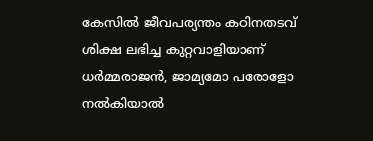കേസില്‍ ജീവപര്യന്തം കഠിനതടവ് ശിക്ഷ ലഭിച്ച കുറ്റവാളിയാണ് ധര്‍മ്മരാജന്‍, ജാമ്യമോ പരോളോ നല്‍കിയാല്‍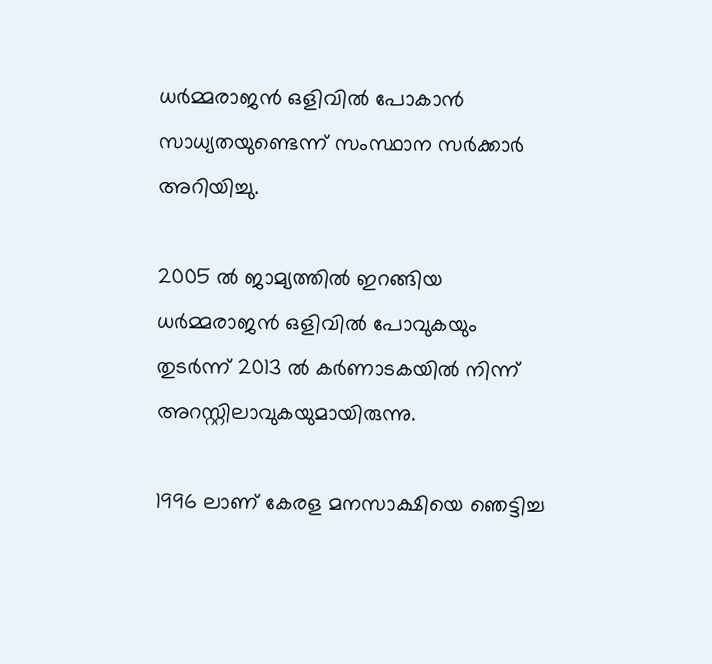ധര്‍മ്മരാജന്‍ ഒളിവില്‍ പോകാന്‍ സാധ്യതയുണ്ടെന്ന് സംസ്ഥാന സര്‍ക്കാര്‍ അറിയിച്ചു.

2005 ല്‍ ജാമ്യത്തില്‍ ഇറങ്ങിയ ധര്‍മ്മരാജന്‍ ഒളിവില്‍ പോവുകയും തുടര്‍ന്ന് 2013 ല്‍ കര്‍ണാടകയില്‍ നിന്ന് അറസ്റ്റിലാവുകയുമായിരുന്നു.

1996 ലാണ് കേരള മനസാക്ഷിയെ ഞെട്ടിച്ച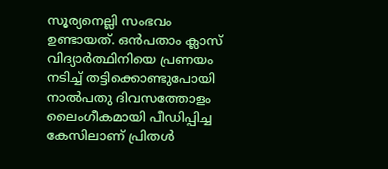സൂര്യനെല്ലി സംഭവം ഉണ്ടായത്. ഒന്‍പതാം ക്ലാസ് വിദ്യാര്‍ത്ഥിനിയെ പ്രണയം നടിച്ച് തട്ടിക്കൊണ്ടുപോയി നാല്‍പതു ദിവസത്തോളം ലൈംഗീകമായി പീഡിപ്പിച്ച കേസിലാണ് പ്രിതള്‍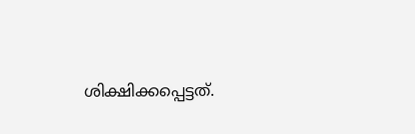ശിക്ഷിക്കപ്പെട്ടത്.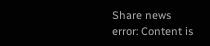Share news
error: Content is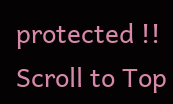protected !!
Scroll to Top